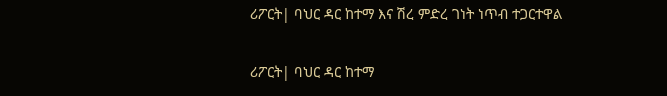ሪፖርት| ባህር ዳር ከተማ እና ሽረ ምድረ ገነት ነጥብ ተጋርተዋል

ሪፖርት| ባህር ዳር ከተማ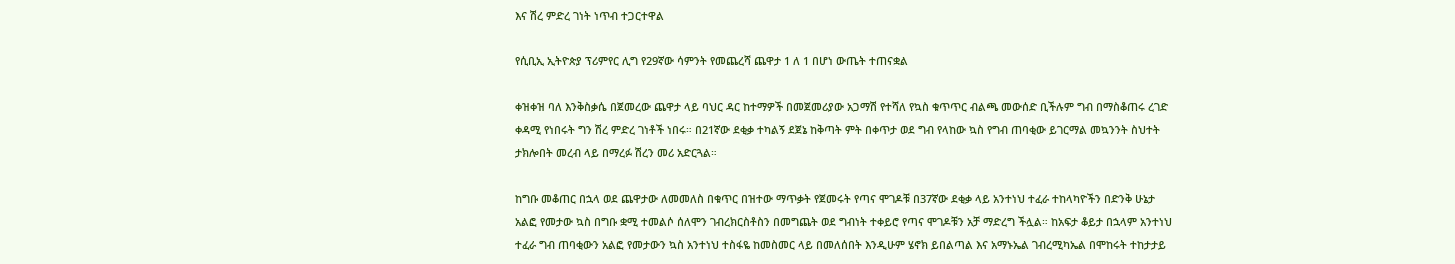እና ሽረ ምድረ ገነት ነጥብ ተጋርተዋል

የሲቢኢ ኢትዮጵያ ፕሪምየር ሊግ የ29ኛው ሳምንት የመጨረሻ ጨዋታ 1 ለ 1 በሆነ ውጤት ተጠናቋል

ቀዝቀዝ ባለ እንቅስቃሴ በጀመረው ጨዋታ ላይ ባህር ዳር ከተማዎች በመጀመሪያው አጋማሽ የተሻለ የኳስ ቁጥጥር ብልጫ መውሰድ ቢችሉም ግብ በማስቆጠሩ ረገድ ቀዳሚ የነበሩት ግን ሽረ ምድረ ገነቶች ነበሩ። በ21ኛው ደቂቃ ተካልኝ ደጀኔ ከቅጣት ምት በቀጥታ ወደ ግብ የላከው ኳስ የግብ ጠባቂው ይገርማል መኳንንት ስህተት ታክሎበት መረብ ላይ በማረፉ ሽረን መሪ አድርጓል።

ከግቡ መቆጠር በኋላ ወደ ጨዋታው ለመመለስ በቁጥር በዝተው ማጥቃት የጀመሩት የጣና ሞገዶቹ በ37ኛው ደቂቃ ላይ አንተነህ ተፈራ ተከላካዮችን በድንቅ ሁኔታ አልፎ የመታው ኳስ በግቡ ቋሚ ተመልሶ ሰለሞን ገብረክርስቶስን በመግጨት ወደ ግብነት ተቀይሮ የጣና ሞገዶቹን አቻ ማድረግ ችሏል። ከአፍታ ቆይታ በኋላም አንተነህ ተፈራ ግብ ጠባቂውን አልፎ የመታውን ኳስ አንተነህ ተስፋዬ ከመስመር ላይ በመለሰበት እንዲሁም ሄኖክ ይበልጣል እና አማኑኤል ገብረሚካኤል በሞከሩት ተከታታይ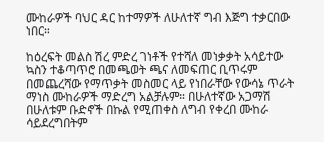ሙከራዎች ባህር ዳር ከተማዎች ለሁለተኛ ግብ እጅግ ተቃርበው ነበር።

ከዕረፍት መልስ ሽረ ምድረ ገነቶች የተሻለ መነቃቃት አሳይተው ኳስን ተቆጣጥሮ በመጫወት ጫና ለመፍጠር ቢጥሩም በመጨረሻው የማጥቃት መስመር ላይ የነበራቸው የውሳኔ ጥራት ማነስ ሙከራዎች ማድረግ አልቻሉም። በሁለተኛው አጋማሽ በሁለቱም ቡድኖች በኩል የሚጠቀስ ለግብ የቀረበ ሙከራ ሳይደረግበትም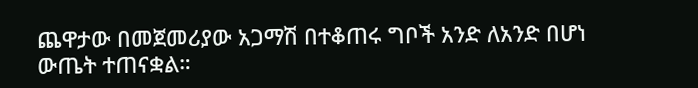ጨዋታው በመጀመሪያው አጋማሽ በተቆጠሩ ግቦች አንድ ለአንድ በሆነ ውጤት ተጠናቋል።